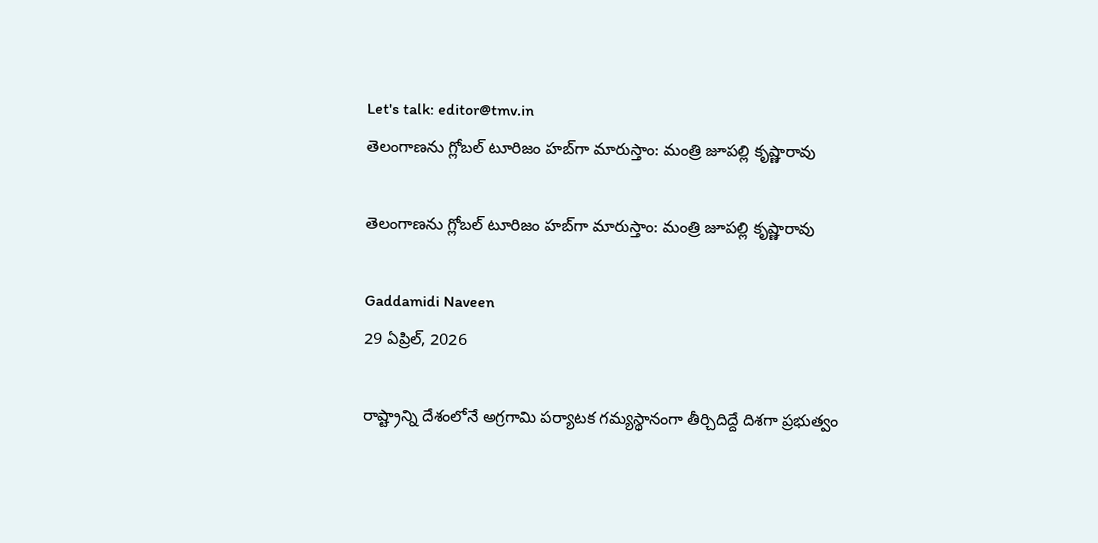Let's talk: editor@tmv.in
తెలంగాణను గ్లోబల్ టూరిజం హబ్‌గా మారుస్తాం: మంత్రి జూపల్లి కృష్ణారావు

తెలంగాణను గ్లోబల్ టూరిజం హబ్‌గా మారుస్తాం: మంత్రి జూపల్లి కృష్ణారావు

Gaddamidi Naveen
29 ఏప్రిల్, 2026

రాష్ట్రాన్ని దేశంలోనే అగ్రగామి పర్యాటక గమ్యస్థానంగా తీర్చిదిద్దే దిశగా ప్రభుత్వం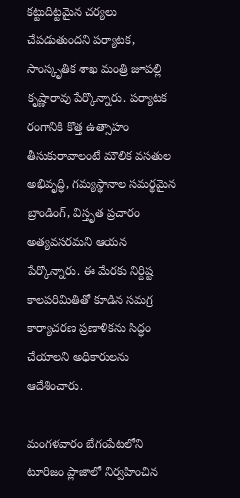కట్టుదిట్టమైన చర్యలు చేపడుతుందని పర్యాటక, సాంస్కృతిక శాఖ మంత్రి జూపల్లి కృష్ణారావు పేర్కొన్నారు. పర్యాటక రంగానికి కొత్త ఉత్సాహం తీసుకురావాలంటే మౌలిక వసతుల అభివృద్ధి, గమ్యస్థానాల సమర్థమైన బ్రాండింగ్, విస్తృత ప్రచారం అత్యవసరమని ఆయన పేర్కొన్నారు. ఈ మేరకు నిర్దిష్ట కాలపరిమితితో కూడిన సమగ్ర కార్యాచరణ ప్రణాళికను సిద్ధం చేయాలని అధికారులను ఆదేశించారు.

మంగ‌ళ‌వారం బేగంపేటలోని టూరిజం ప్లాజాలో నిర్వహించిన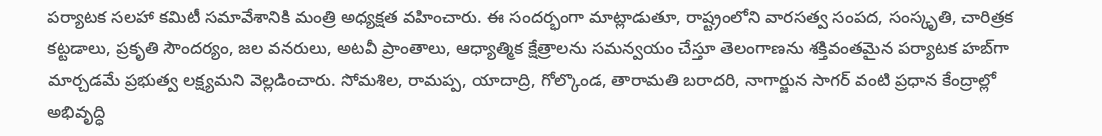పర్యాటక సలహా కమిటీ సమావేశానికి మంత్రి అధ్యక్షత వహించారు. ఈ సందర్భంగా మాట్లాడుతూ, రాష్ట్రంలోని వారసత్వ సంపద, సంస్కృతి, చారిత్రక కట్టడాలు, ప్రకృతి సౌందర్యం, జల వనరులు, అటవీ ప్రాంతాలు, ఆధ్యాత్మిక క్షేత్రాలను సమన్వయం చేస్తూ తెలంగాణను శక్తివంతమైన పర్యాటక హబ్‌గా మార్చడమే ప్రభుత్వ లక్ష్యమని వెల్లడించారు. సోమశిల, రామప్ప, యాదాద్రి, గోల్కొండ, తారామతి బరాదరి, నాగార్జున సాగర్ వంటి ప్రధాన కేంద్రాల్లో అభివృద్ధి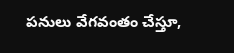పనులు వేగవంతం చేస్తూ,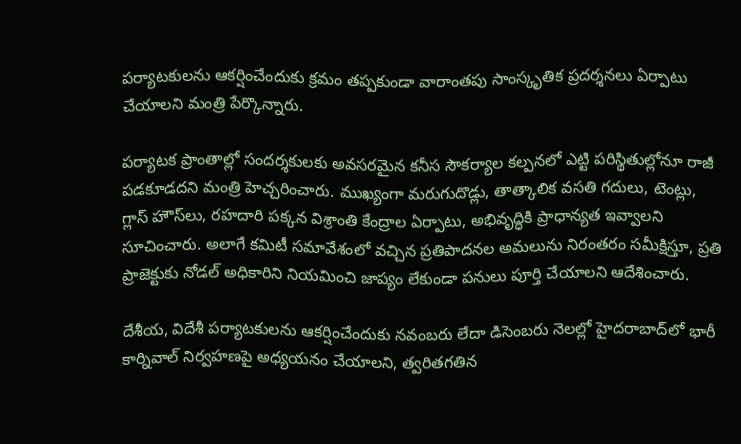పర్యాటకులను ఆకర్షించేందుకు క్రమం తప్పకుండా వారాంతపు సాంస్కృతిక ప్రదర్శనలు ఏర్పాటు చేయాలని మంత్రి పేర్కొన్నారు.

పర్యాటక ప్రాంతాల్లో సందర్శకులకు అవసరమైన కనీస సౌకర్యాల కల్పనలో ఎట్టి పరిస్థితుల్లోనూ రాజీ పడకూడదని మంత్రి హెచ్చరించారు. ముఖ్యంగా మరుగుదొడ్లు, తాత్కాలిక వసతి గదులు, టెంట్లు, గ్లాస్ హౌస్‌లు, రహదారి పక్కన విశ్రాంతి కేంద్రాల ఏర్పాటు, అభివృద్ధికి ప్రాధాన్యత ఇవ్వాలని సూచించారు. అలాగే కమిటీ సమావేశంలో వచ్చిన ప్రతిపాదనల అమలును నిరంతరం సమీక్షిస్తూ, ప్రతి ప్రాజెక్టుకు నోడల్ అధికారిని నియమించి జాప్యం లేకుండా పనులు పూర్తి చేయాలని ఆదేశించారు.

దేశీయ, విదేశీ పర్యాటకులను ఆకర్షించేందుకు నవంబరు లేదా డిసెంబరు నెలల్లో హైదరాబాద్‌లో భారీ కార్నివాల్ నిర్వహణపై అధ్యయనం చేయాలని, త్వరితగతిన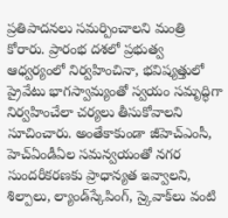ప్రతిపాదనలు సమర్పించాలని మంత్రి కోరారు. ప్రారంభ దశలో ప్రభుత్వ ఆధ్వర్యంలో నిర్వహించినా, భవిష్యత్తులో ప్రైవేటు భాగస్వామ్యంతో స్వయం సమృద్ధిగా నిర్వహించేలా చర్యలు తీసుకోవాలని సూచించారు. అంతేకాకుండా జీహెచ్ఎంసీ, హెచ్ఏండీఏల సమన్వయంతో నగర సుందరీకరణకు ప్రాధాన్యత ఇవ్వాలని, శిల్పాలు, ల్యాండ్‌స్కేపింగ్‌, స్కైవాక్‌లు వంటి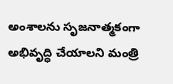అంశాలను సృజనాత్మకంగా అభివృద్ధి చేయాలని మంత్రి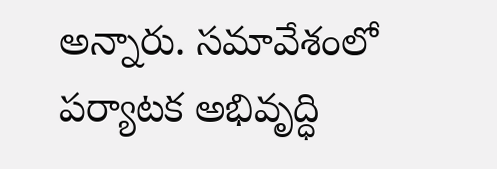అన్నారు. సమావేశంలో పర్యాటక అభివృద్ధి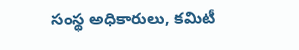సంస్థ అధికారులు, కమిటీ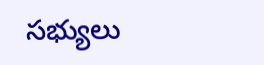సభ్యులు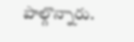పాల్గొన్నారు.